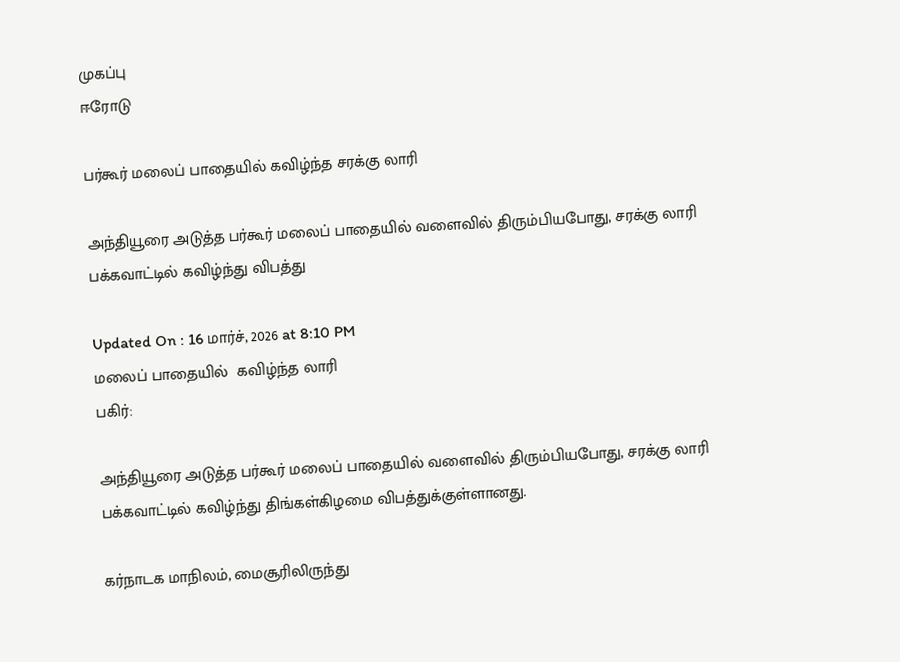முகப்பு
ஈரோடு

பர்கூர் மலைப் பாதையில் கவிழ்ந்த சரக்கு லாரி

அந்தியூரை அடுத்த பர்கூர் மலைப் பாதையில் வளைவில் திரும்பியபோது, சரக்கு லாரி பக்கவாட்டில் கவிழ்ந்து விபத்து

Updated On : 16 மார்ச், 2026 at 8:10 PM
மலைப் பாதையில்  கவிழ்ந்த லாரி
பகிர்:

அந்தியூரை அடுத்த பர்கூர் மலைப் பாதையில் வளைவில் திரும்பியபோது, சரக்கு லாரி பக்கவாட்டில் கவிழ்ந்து திங்கள்கிழமை விபத்துக்குள்ளானது.

கர்நாடக மாநிலம், மைசூரிலிருந்து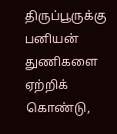திருப்பூருக்கு பனியன் துணிகளை ஏற்றிக் கொண்டு,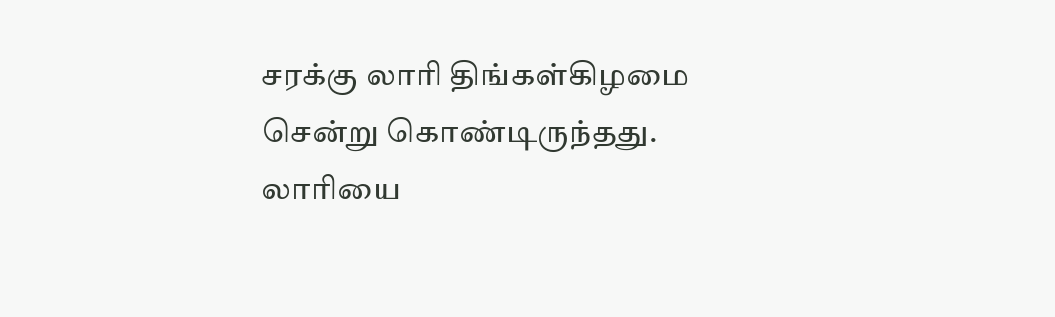சரக்கு லாரி திங்கள்கிழமை சென்று கொண்டிருந்தது. லாரியை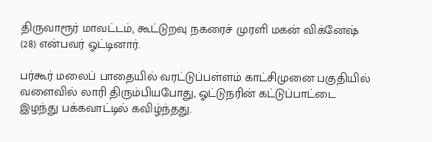திருவாரூர் மாவட்டம், கூட்டுறவு நகரைச் முரளி மகன் விக்னேஷ் (28) என்பவர் ஓட்டினார்.

பர்கூர் மலைப் பாதையில் வரட்டுப்பள்ளம் காட்சிமுனை பகுதியில் வளைவில் லாரி திரும்பியபோது, ஓட்டுநரின் கட்டுப்பாட்டை இழந்து பக்கவாட்டில் கவிழ்ந்தது.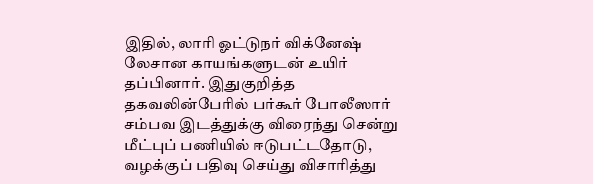இதில், லாரி ஓட்டுநர் விக்னேஷ் லேசான காயங்களுடன் உயிர் தப்பினார். இதுகுறித்த தகவலின்பேரில் பர்கூர் போலீஸார் சம்பவ இடத்துக்கு விரைந்து சென்று மீட்புப் பணியில் ஈடுபட்டதோடு, வழக்குப் பதிவு செய்து விசாரித்து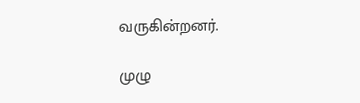வருகின்றனர்.

முழு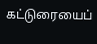கட்டுரையைப்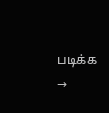படிக்க →